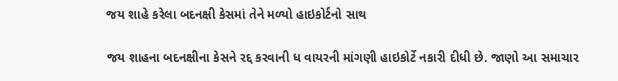જય શાહે કરેલા બદનક્ષી કેસમાં તેને મળ્યો હાઇકોર્ટનો સાથ

જય શાહના બદનક્ષીના કેસને રદ્દ કરવાની ધ વાયરની માંગણી હાઇકોર્ટે નકારી દીધી છે. જાણો આ સમાચાર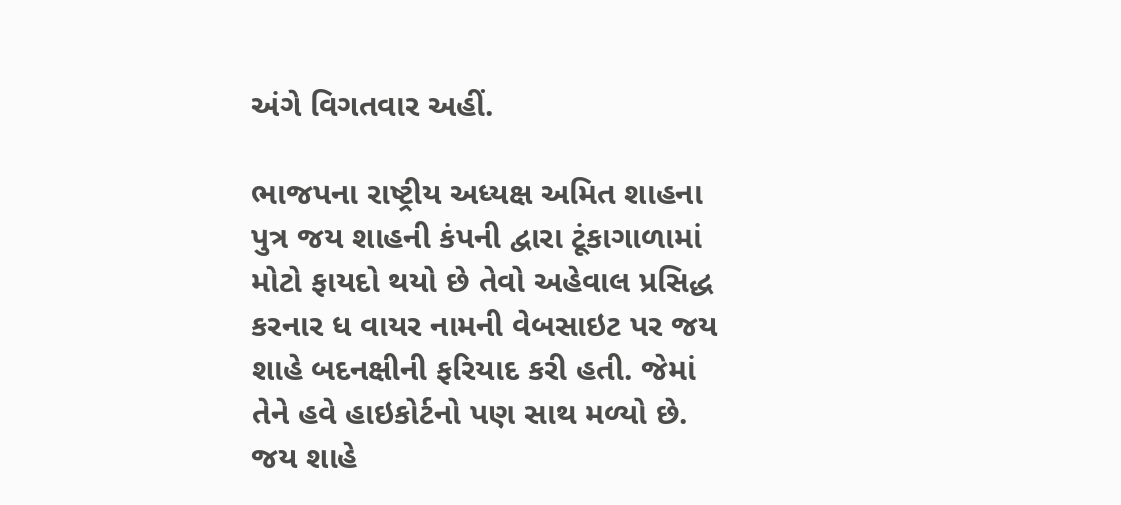અંગે વિગતવાર અહીં.

ભાજપના રાષ્ટ્રીય અધ્યક્ષ અમિત શાહના પુત્ર જય શાહની કંપની દ્વારા ટૂંકાગાળામાં મોટો ફાયદો થયો છે તેવો અહેવાલ પ્રસિદ્ધ કરનાર ધ વાયર નામની વેબસાઇટ પર જય શાહે બદનક્ષીની ફરિયાદ કરી હતી. જેમાં તેને હવે હાઇકોર્ટનો પણ સાથ મળ્યો છે. જય શાહે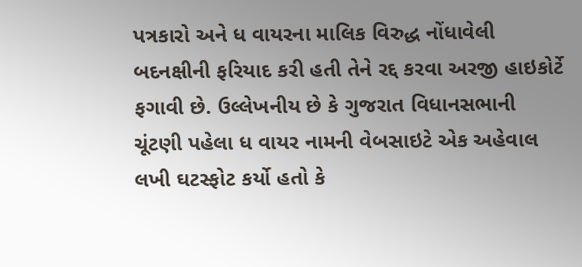પત્રકારો અને ધ વાયરના માલિક વિરુદ્ધ નોંધાવેલી બદનક્ષીની ફરિયાદ કરી હતી તેને રદ્દ કરવા અરજી હાઇકોર્ટે ફગાવી છે. ઉલ્લેખનીય છે કે ગુજરાત વિધાનસભાની ચૂંટણી પહેલા ધ વાયર નામની વેબસાઇટે એક અહેવાલ લખી ઘટસ્ફોટ કર્યો હતો કે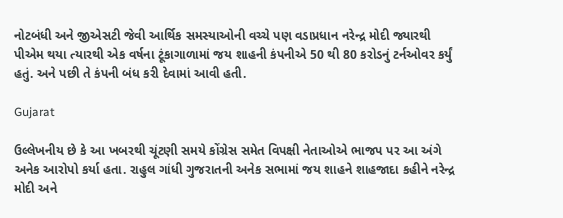નોટબંધી અને જીએસટી જેવી આર્થિક સમસ્યાઓની વચ્ચે પણ વડાપ્રધાન નરેન્દ્ર મોદી જ્યારથી પીએમ થયા ત્યારથી એક વર્ષના ટૂંકાગાળામાં જય શાહની કંપનીએ 50 થી 80 કરોડનું ટર્નઓવર કર્યું હતું. અને પછી તે કંપની બંધ કરી દેવામાં આવી હતી.

Gujarat

ઉલ્લેખનીય છે કે આ ખબરથી ચૂંટણી સમયે કોંગ્રેસ સમેત વિપક્ષી નેતાઓએ ભાજપ પર આ અંગે અનેક આરોપો કર્યા હતા. રાહુલ ગાંધી ગુજરાતની અનેક સભામાં જય શાહને શાહજાદા કહીને નરેન્દ્ર મોદી અને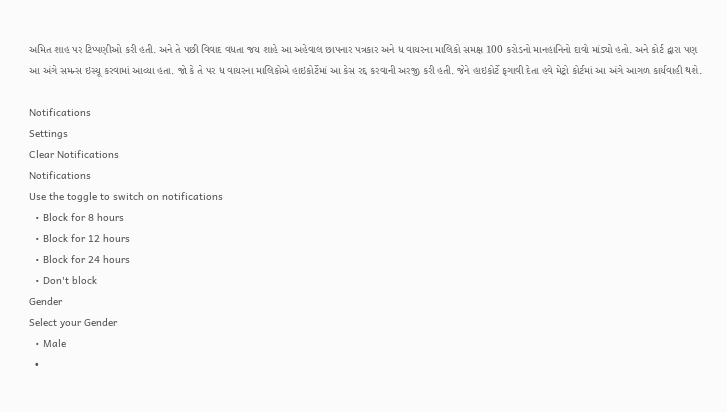અમિત શાહ પર ટિપ્પણીઓ કરી હતી. અને તે પછી વિવાદ વધતા જય શાહે આ અહેવાલ છાપનાર પત્રકાર અને ધ વાયરના માલિકો સમક્ષ 100 કરોડનો માનહાનિનો દાવો માંડ્યો હતો. અને કોર્ટ દ્વારા પણ આ અંગે સમન્સ ઇસ્યૂ કરવામાં આવ્યા હતા. જો કે તે પર ધ વાયરના માલિકોએ હાઇકોર્ટેમાં આ કેસ રદ્દ કરવાની અરજી કરી હતી. જેને હાઇકોર્ટે ફગાવી દેતા હવે મેટ્રો કોર્ટમાં આ અંગે આગળ કાર્યવાહી થશે.

Notifications
Settings
Clear Notifications
Notifications
Use the toggle to switch on notifications
  • Block for 8 hours
  • Block for 12 hours
  • Block for 24 hours
  • Don't block
Gender
Select your Gender
  • Male
  •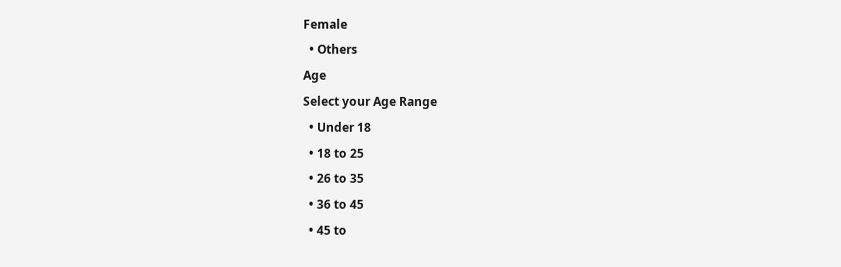Female
  • Others
Age
Select your Age Range
  • Under 18
  • 18 to 25
  • 26 to 35
  • 36 to 45
  • 45 to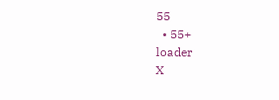55
  • 55+
loader
X